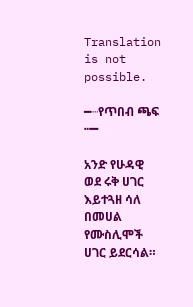Translation is not possible.

━┈የጥበብ ጫፍ ┅━

አንድ የሁዳዊ ወደ ሩቅ ሀገር እይተጓዘ ሳለ በመሀል የሙስሊሞች ሀገር ይደርሳል።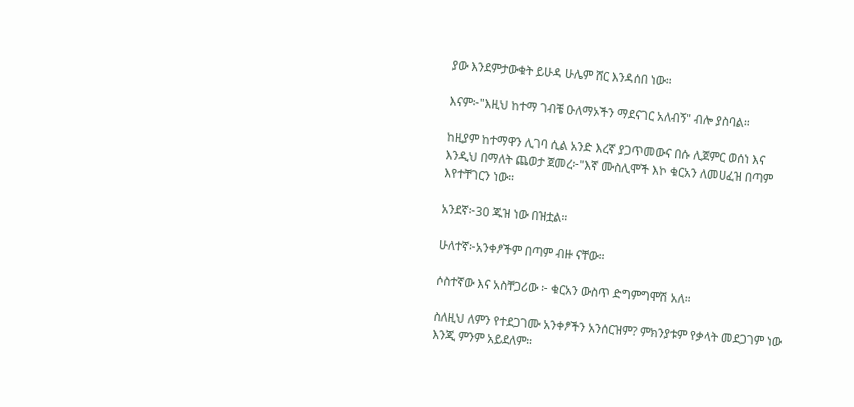ያው እንደምታውቁት ይሁዳ ሁሌም ሸር እንዳሰበ ነው።

እናም፦"እዚህ ከተማ ገብቼ ዑለማኦችን ማደናገር አለብኝ" ብሎ ያስባል።

ከዚያም ከተማዋን ሊገባ ሲል አንድ እረኛ ያጋጥመውና በሱ ሊጀምር ወሰነ እና እንዲህ በማለት ጨወታ ጀመረ፦"እኛ ሙስሊሞች እኮ ቁርአን ለመሀፈዝ በጣም እየተቸገርን ነው።

አንደኛ፦30 ጁዝ ነው በዝቷል።

ሁለተኛ፦አንቀፆችም በጣም ብዙ ናቸው።

ሶስተኛው እና አስቸጋሪው ፦ ቁርአን ውስጥ ድግምግሞሽ አለ።

ስለዚህ ለምን የተደጋገሙ አንቀፆችን አንሰርዝም? ምክንያቱም የቃላት መደጋገም ነው እንጂ ምንም አይደለም።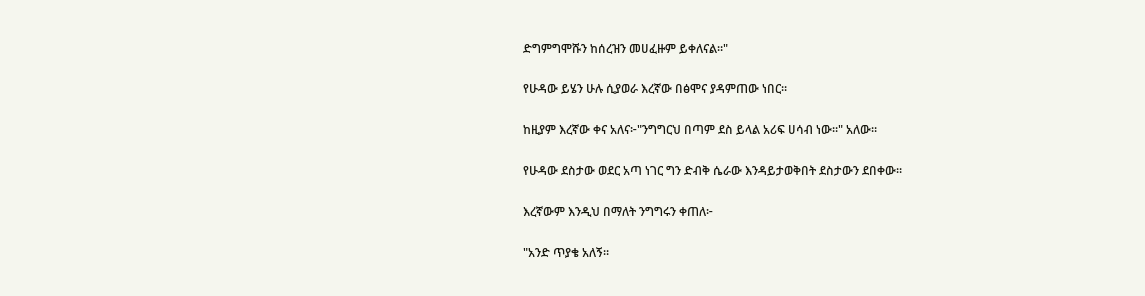ድግምግሞሹን ከሰረዝን መሀፈዙም ይቀለናል።"

የሁዳው ይሄን ሁሉ ሲያወራ እረኛው በፅሞና ያዳምጠው ነበር።

ከዚያም እረኛው ቀና አለና፦"ንግግርህ በጣም ደስ ይላል አሪፍ ሀሳብ ነው።" አለው።

የሁዳው ደስታው ወደር አጣ ነገር ግን ድብቅ ሴራው እንዳይታወቅበት ደስታውን ደበቀው።

እረኛውም እንዲህ በማለት ንግግሩን ቀጠለ፦

"አንድ ጥያቄ አለኝ።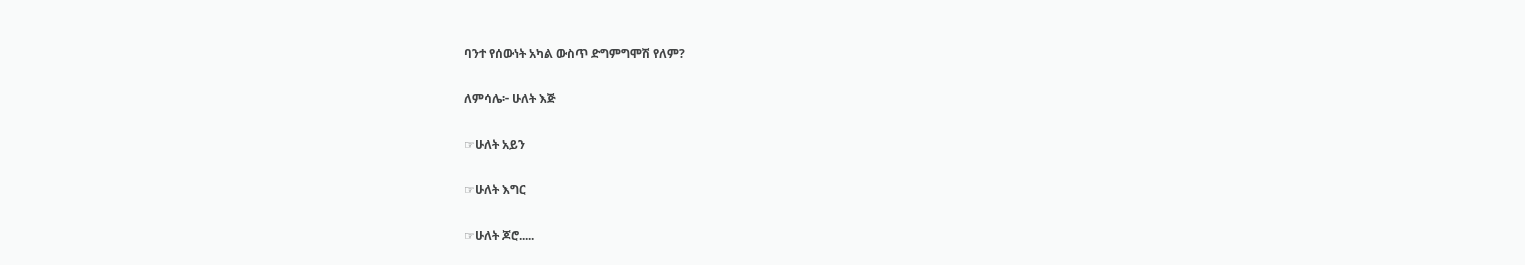ባንተ የሰውነት አካል ውስጥ ድግምግሞሽ የለም?

ለምሳሌ፦ ሁለት እጅ

☞ሁለት አይን

☞ሁለት እግር

☞ሁለት ጆሮ.....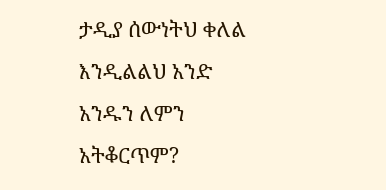ታዲያ ሰውነትህ ቀለል እንዲልልህ አንድ አንዱን ለምን አትቆርጥም?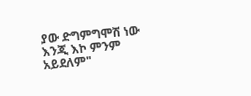ያው ድግምግሞሽ ነው እንጂ እኮ ምንም አይደለም"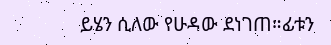ይሄን ሲለው የሁዳው ደነገጠ።ፊቱን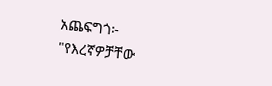አጨፍግጎ፦ "የእረኛዎቻቸው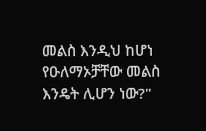መልስ እንዲህ ከሆነ የዑለማኦቻቸው መልስ እንዴት ሊሆን ነው?"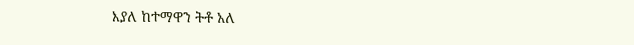እያለ ከተማዋን ትቶ አለ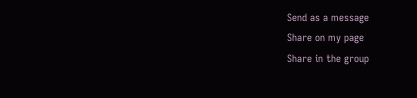Send as a message
Share on my page
Share in the group